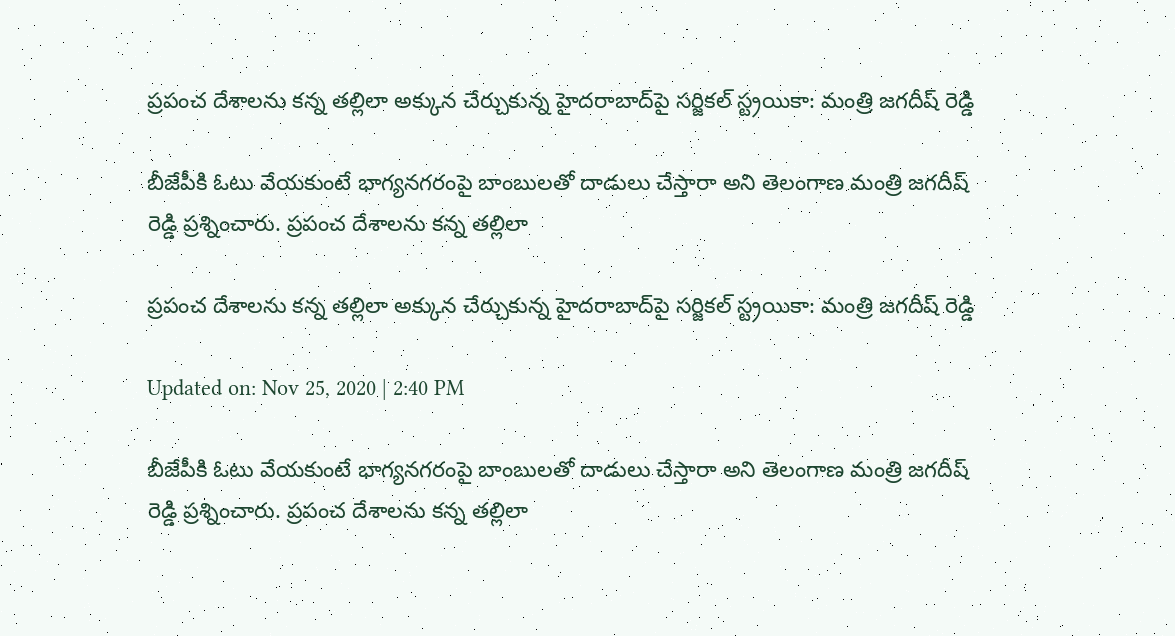ప్రపంచ దేశాలను కన్న తల్లిలా అక్కున చేర్చుకున్న హైదరాబాద్‌పై సర్జికల్‌ స్ట్రయికా: మంత్రి జగదీష్ రెడ్డి

బీజేపీకి ఓటు వేయకుంటే భాగ్యనగరంపై బాంబులతో దాడులు చేస్తారా అని తెలంగాణ మంత్రి జగదీష్ రెడ్డి ప్రశ్నించారు. ప్రపంచ దేశాలను కన్న తల్లిలా

ప్రపంచ దేశాలను కన్న తల్లిలా అక్కున చేర్చుకున్న హైదరాబాద్‌పై సర్జికల్‌ స్ట్రయికా: మంత్రి జగదీష్ రెడ్డి

Updated on: Nov 25, 2020 | 2:40 PM

బీజేపీకి ఓటు వేయకుంటే భాగ్యనగరంపై బాంబులతో దాడులు చేస్తారా అని తెలంగాణ మంత్రి జగదీష్ రెడ్డి ప్రశ్నించారు. ప్రపంచ దేశాలను కన్న తల్లిలా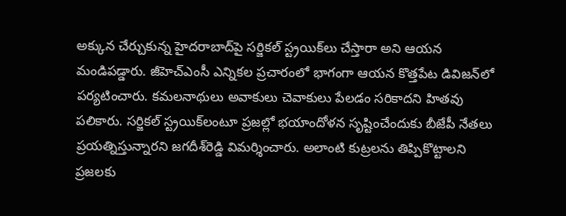అక్కున చేర్చుకున్న హైదరాబాద్‌పై సర్జికల్‌ స్ట్రయిక్‌లు చేస్తారా అని ఆయన మండిపడ్డారు. జీహెచ్ఎంసీ ఎన్నికల ప్రచారంలో భాగంగా ఆయన కొత్తపేట డివిజన్‌లో పర్యటించారు. కమలనాథులు అవాకులు చెవాకులు పేలడం సరికాదని హితవు పలికారు. సర్జికల్‌ స్ట్రయిక్‌లంటూ ప్రజల్లో భయాందోళన సృష్టించేందుకు బీజేపీ నేతలు ప్రయత్నిస్తున్నారని జగదీశ్‌రెడ్డి విమర్శించారు. అలాంటి కుట్రలను తిప్పికొట్టాలని ప్రజలకు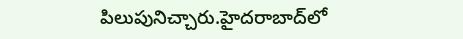పిలుపునిచ్చారు.హైదరాబాద్‌లో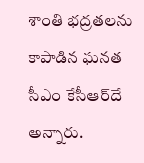శాంతి భద్రతలను కాపాడిన ఘనత సీఎం కేసీఆర్‌దే అన్నారు.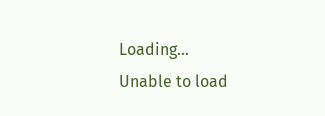Loading...
Unable to load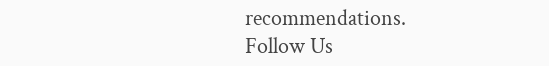recommendations.
Follow Us